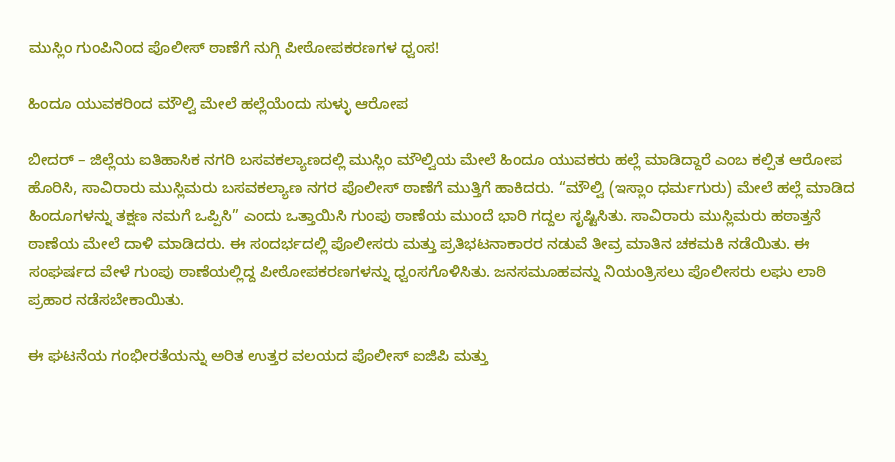ಮುಸ್ಲಿಂ ಗುಂಪಿನಿಂದ ಪೊಲೀಸ್ ಠಾಣೆಗೆ ನುಗ್ಗಿ ಪೀಠೋಪಕರಣಗಳ ಧ್ವಂಸ!

ಹಿಂದೂ ಯುವಕರಿಂದ ಮೌಲ್ವಿ ಮೇಲೆ ಹಲ್ಲೆಯೆಂದು ಸುಳ್ಳು ಆರೋಪ

ಬೀದರ್ – ಜಿಲ್ಲೆಯ ಐತಿಹಾಸಿಕ ನಗರಿ ಬಸವಕಲ್ಯಾಣದಲ್ಲಿ ಮುಸ್ಲಿಂ ಮೌಲ್ವಿಯ ಮೇಲೆ ಹಿಂದೂ ಯುವಕರು ಹಲ್ಲೆ ಮಾಡಿದ್ದಾರೆ ಎಂಬ ಕಲ್ಪಿತ ಆರೋಪ ಹೊರಿಸಿ, ಸಾವಿರಾರು ಮುಸ್ಲಿಮರು ಬಸವಕಲ್ಯಾಣ ನಗರ ಪೊಲೀಸ್ ಠಾಣೆಗೆ ಮುತ್ತಿಗೆ ಹಾಕಿದರು. “ಮೌಲ್ವಿ (ಇಸ್ಲಾಂ ಧರ್ಮಗುರು) ಮೇಲೆ ಹಲ್ಲೆ ಮಾಡಿದ ಹಿಂದೂಗಳನ್ನು ತಕ್ಷಣ ನಮಗೆ ಒಪ್ಪಿಸಿ” ಎಂದು ಒತ್ತಾಯಿಸಿ ಗುಂಪು ಠಾಣೆಯ ಮುಂದೆ ಭಾರಿ ಗದ್ದಲ ಸೃಷ್ಟಿಸಿತು. ಸಾವಿರಾರು ಮುಸ್ಲಿಮರು ಹಠಾತ್ತನೆ ಠಾಣೆಯ ಮೇಲೆ ದಾಳಿ ಮಾಡಿದರು. ಈ ಸಂದರ್ಭದಲ್ಲಿ ಪೊಲೀಸರು ಮತ್ತು ಪ್ರತಿಭಟನಾಕಾರರ ನಡುವೆ ತೀವ್ರ ಮಾತಿನ ಚಕಮಕಿ ನಡೆಯಿತು. ಈ ಸಂಘರ್ಷದ ವೇಳೆ ಗುಂಪು ಠಾಣೆಯಲ್ಲಿದ್ದ ಪೀಠೋಪಕರಣಗಳನ್ನು ಧ್ವಂಸಗೊಳಿಸಿತು. ಜನಸಮೂಹವನ್ನು ನಿಯಂತ್ರಿಸಲು ಪೊಲೀಸರು ಲಘು ಲಾಠಿ ಪ್ರಹಾರ ನಡೆಸಬೇಕಾಯಿತು.

ಈ ಘಟನೆಯ ಗಂಭೀರತೆಯನ್ನು ಅರಿತ ಉತ್ತರ ವಲಯದ ಪೊಲೀಸ್ ಐಜಿಪಿ ಮತ್ತು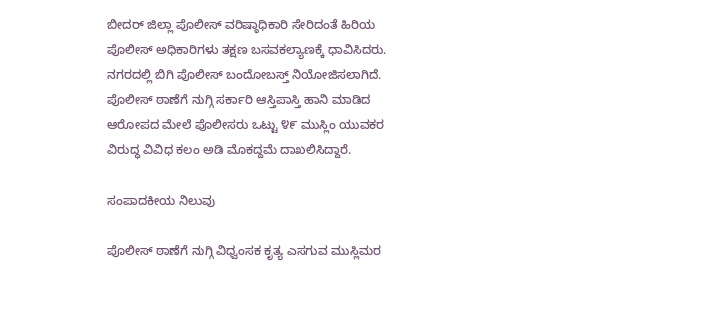ಬೀದರ್ ಜಿಲ್ಲಾ ಪೊಲೀಸ್ ವರಿಷ್ಠಾಧಿಕಾರಿ ಸೇರಿದಂತೆ ಹಿರಿಯ ಪೊಲೀಸ್ ಅಧಿಕಾರಿಗಳು ತಕ್ಷಣ ಬಸವಕಲ್ಯಾಣಕ್ಕೆ ಧಾವಿಸಿದರು. ನಗರದಲ್ಲಿ ಬಿಗಿ ಪೊಲೀಸ್ ಬಂದೋಬಸ್ತ್ ನಿಯೋಜಿಸಲಾಗಿದೆ. ಪೊಲೀಸ್ ಠಾಣೆಗೆ ನುಗ್ಗಿ ಸರ್ಕಾರಿ ಆಸ್ತಿಪಾಸ್ತಿ ಹಾನಿ ಮಾಡಿದ ಆರೋಪದ ಮೇಲೆ ಪೊಲೀಸರು ಒಟ್ಟು ೪೯ ಮುಸ್ಲಿಂ ಯುವಕರ ವಿರುದ್ಧ ವಿವಿಧ ಕಲಂ ಅಡಿ ಮೊಕದ್ದಮೆ ದಾಖಲಿಸಿದ್ದಾರೆ.

ಸಂಪಾದಕೀಯ ನಿಲುವು

ಪೊಲೀಸ್ ಠಾಣೆಗೆ ನುಗ್ಗಿ ವಿಧ್ವಂಸಕ ಕೃತ್ಯ ಎಸಗುವ ಮುಸ್ಲಿಮರ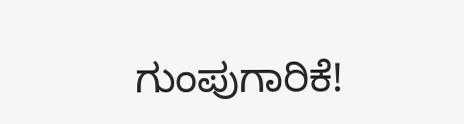ಗುಂಪುಗಾರಿಕೆ!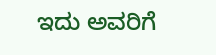ಇದು ಅವರಿಗೆ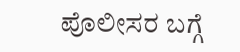ಪೊಲೀಸರ ಬಗ್ಗೆ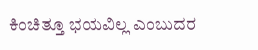ಕಿಂಚಿತ್ತೂ ಭಯವಿಲ್ಲ ಎಂಬುದರ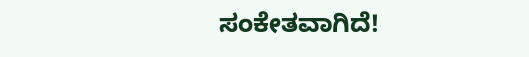ಸಂಕೇತವಾಗಿದೆ!